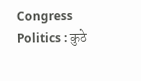Congress Politics : कुठे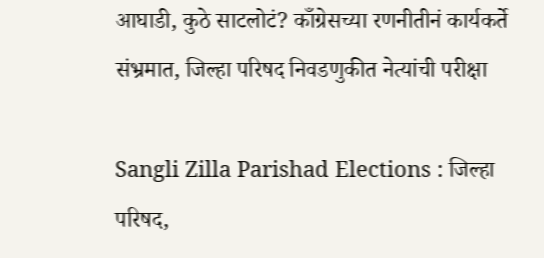आघाडी, कुठे साटलोटं? काँग्रेसच्या रणनीतीनं कार्यकर्ते संभ्रमात, जिल्हा परिषद निवडणुकीत नेत्यांची परीक्षा

Sangli Zilla Parishad Elections : जिल्हा परिषद,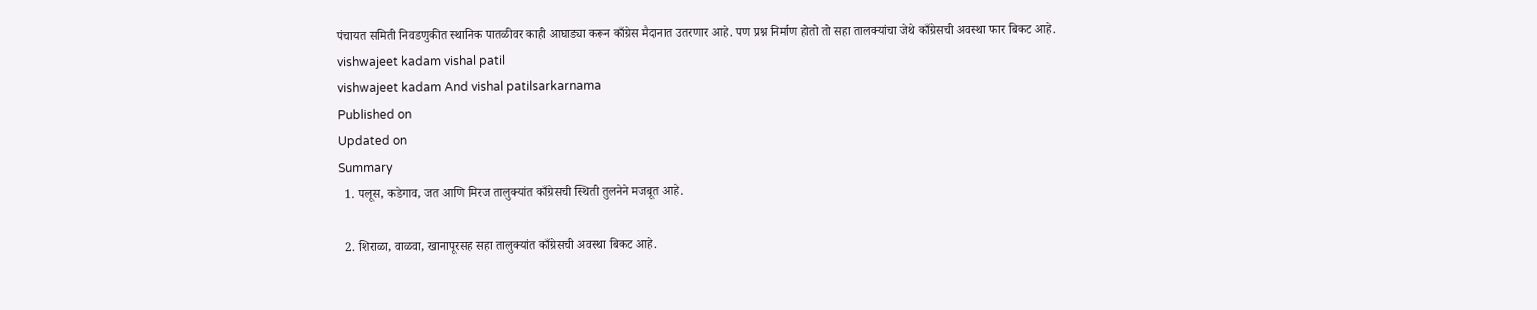पंचायत समिती निवडणुकीत स्थानिक पातळीवर काही आघाड्या करून काँग्रेस मैदानात उतरणार आहे. पण प्रश्न निर्माण होतो तो सहा तालक्यांचा जेथे काँग्रेसची अवस्था फार बिकट आहे.
vishwajeet kadam vishal patil
vishwajeet kadam And vishal patilsarkarnama
Published on
Updated on
Summary
  1. पलूस, कडेगाव, जत आणि मिरज तालुक्यांत काँग्रेसची स्थिती तुलनेने मजबूत आहे.

  2. शिराळा, वाळवा, खानापूरसह सहा तालुक्यांत काँग्रेसची अवस्था बिकट आहे.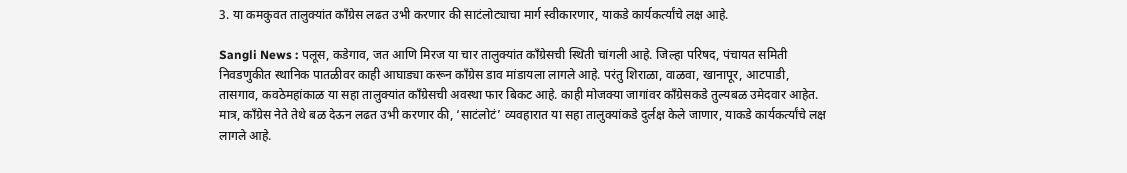3. या कमकुवत तालुक्यांत काँग्रेस लढत उभी करणार की साटंलोट्याचा मार्ग स्वीकारणार, याकडे कार्यकर्त्यांचे लक्ष आहे.

Sangli News : पलूस, कडेगाव, जत आणि मिरज या चार तालुक्यांत काँग्रेसची स्थिती चांगली आहे. जिल्हा परिषद, पंचायत समिती निवडणुकीत स्थानिक पातळीवर काही आघाड्या करून काँग्रेस डाव मांडायला लागले आहे. परंतु शिराळा, वाळवा, खानापूर, आटपाडी, तासगाव, कवठेमहांकाळ या सहा तालुक्यांत काँग्रेसची अवस्था फार बिकट आहे. काही मोजक्या जागांवर काँग्रेसकडे तुल्यबळ उमेदवार आहेत. मात्र, काँग्रेस नेते तेथे बळ देऊन लढत उभी करणार की, ‘साटंलोटं’ व्यवहारात या सहा तालुक्यांकडे दुर्लक्ष केले जाणार, याकडे कार्यकर्त्यांचे लक्ष लागले आहे.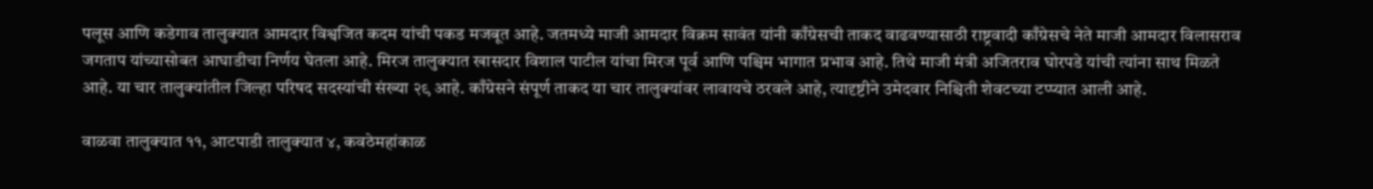पलूस आणि कडेगाव तालुक्यात आमदार विश्वजित कदम यांची पकड मजबूत आहे. जतमध्ये माजी आमदार विक्रम सावंत यांनी काँग्रेसची ताकद वाढवण्यासाठी राष्ट्रवादी काँग्रेसचे नेते माजी आमदार विलासराव जगताप यांच्यासोबत आघाडीचा निर्णय घेतला आहे. मिरज तालुक्यात खासदार विशाल पाटील यांचा मिरज पूर्व आणि पश्चिम भागात प्रभाव आहे. तिथे माजी मंत्री अजितराव घोरपडे यांची त्यांना साथ मिळते आहे. या चार तालुक्यांतील जिल्हा परिषद सदस्यांची संख्या २९ आहे. काँग्रेसने संपूर्ण ताकद या चार तालुक्यांवर लावायचे ठरवले आहे, त्यादृष्टीने उमेदवार निश्चिती शेवटच्या टप्प्यात आली आहे.

वाळवा तालुक्यात ११, आटपाडी तालुक्यात ४, कवठेमहांकाळ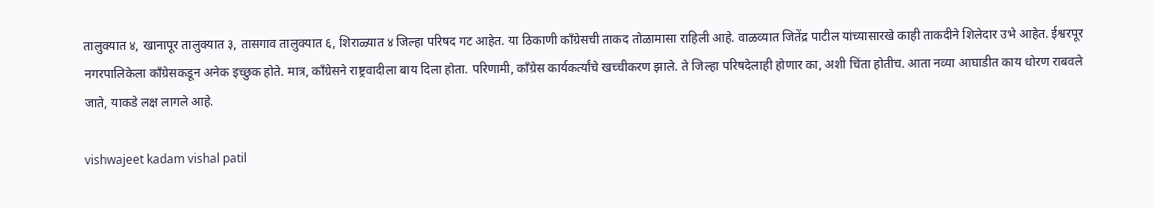तालुक्यात ४, खानापूर तालुक्यात ३, तासगाव तालुक्यात ६, शिराळ्यात ४ जिल्हा परिषद गट आहेत. या ठिकाणी काँग्रेसची ताकद तोळामासा राहिली आहे. वाळव्यात जितेंद्र पाटील यांच्यासारखे काही ताकदीने शिलेदार उभे आहेत. ईश्वरपूर नगरपालिकेला काँग्रेसकडून अनेक इच्छुक होते. मात्र, काँग्रेसने राष्ट्रवादीला बाय दिला होता. परिणामी, काँग्रेस कार्यकर्त्यांचे खच्चीकरण झाले. ते जिल्हा परिषदेलाही होणार का, अशी चिंता होतीच. आता नव्या आघाडीत काय धोरण राबवले जाते, याकडे लक्ष लागले आहे.

vishwajeet kadam vishal patil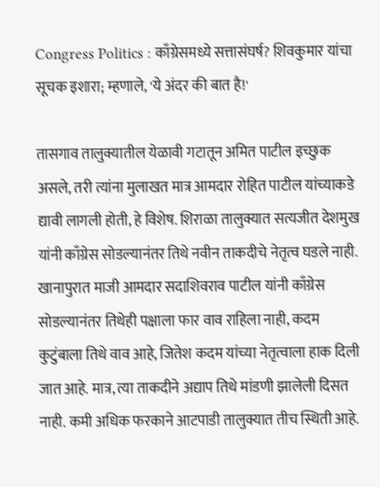Congress Politics : काँग्रेसमध्ये सत्तासंघर्ष? शिवकुमार यांचा सूचक इशारा; म्हणाले, 'ये अंदर की बात है!'

तासगाव तालुक्यातील येळावी गटातून अमित पाटील इच्छुक असले, तरी त्यांना मुलाखत मात्र आमदार रोहित पाटील यांच्याकडे द्यावी लागली होती, हे विशेष. शिराळा तालुक्यात सत्यजीत देशमुख यांनी काँग्रेस सोडल्यानंतर तिथे नवीन ताकदीचे नेतृत्व घडले नाही. खानापुरात माजी आमदार सदाशिवराव पाटील यांनी काँग्रेस सोडल्यानंतर तिथेही पक्षाला फार वाव राहिला नाही, कदम कुटुंबाला तिथे वाव आहे, जितेश कदम यांच्या नेतृत्वाला हाक दिली जात आहे. मात्र, त्या ताकदीने अद्याप तिथे मांडणी झालेली दिसत नाही. कमी अधिक फरकाने आटपाडी तालुक्यात तीच स्थिती आहे.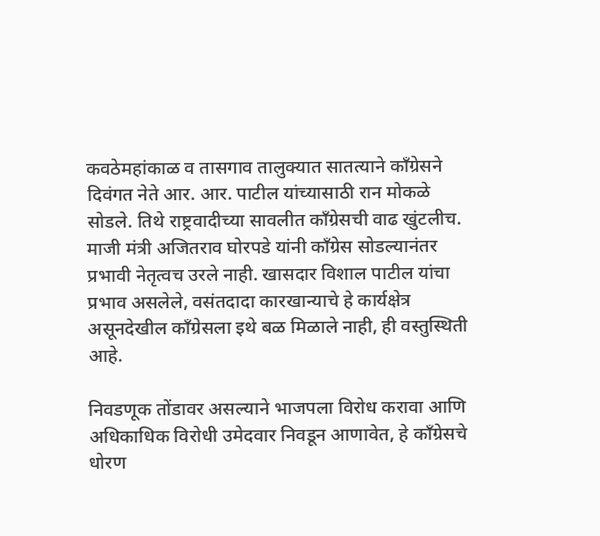कवठेमहांकाळ व तासगाव तालुक्यात सातत्याने काँग्रेसने दिवंगत नेते आर. आर. पाटील यांच्यासाठी रान मोकळे सोडले. तिथे राष्ट्रवादीच्या सावलीत काँग्रेसची वाढ खुंटलीच. माजी मंत्री अजितराव घोरपडे यांनी काँग्रेस सोडल्यानंतर प्रभावी नेतृत्वच उरले नाही. खासदार विशाल पाटील यांचा प्रभाव असलेले, वसंतदादा कारखान्याचे हे कार्यक्षेत्र असूनदेखील काँग्रेसला इथे बळ मिळाले नाही, ही वस्तुस्थिती आहे.

निवडणूक तोंडावर असल्याने भाजपला विरोध करावा आणि अधिकाधिक विरोधी उमेदवार निवडून आणावेत, हे काँग्रेसचे धोरण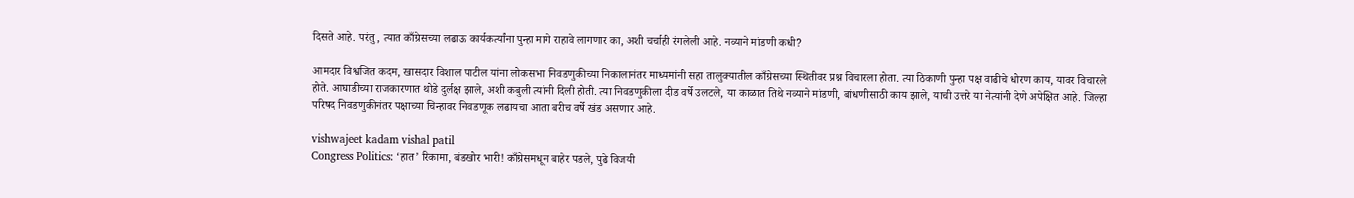दिसते आहे. परंतु, त्यात काँग्रेसच्या लढाऊ कार्यकर्त्यांना पुन्हा मागे राहावे लागणार का, अशी चर्चाही रंगलेली आहे. नव्याने मांडणी कधी?

आमदार विश्वजित कदम, खासदार विशाल पाटील यांना लोकसभा निवडणुकीच्या निकालानंतर माध्यमांनी सहा तालुक्यातील काँग्रेसच्या स्थितीवर प्रश्न विचारला होता. त्या ठिकाणी पुन्हा पक्ष वाढीचे धोरण काय, यावर विचारले होते. आघाडीच्या राजकारणात थोडे दुर्लक्ष झाले, अशी कबुली त्यांनी दिली होती. त्या निवडणुकीला दीड वर्षे उलटले, या काळात तिथे नव्याने मांडणी, बांधणीसाठी काय झाले, याची उत्तरे या नेत्यांनी देणे अपेक्षित आहे. जिल्हा परिषद निवडणुकीनंतर पक्षाच्या चिन्हावर निवडणूक लढायचा आता बरीच वर्षे खंड असणार आहे.

vishwajeet kadam vishal patil
Congress Politics: ‘हात’ रिकामा, बंडखोर भारी! काँग्रेसमधून बाहेर पडले, पुढे विजयी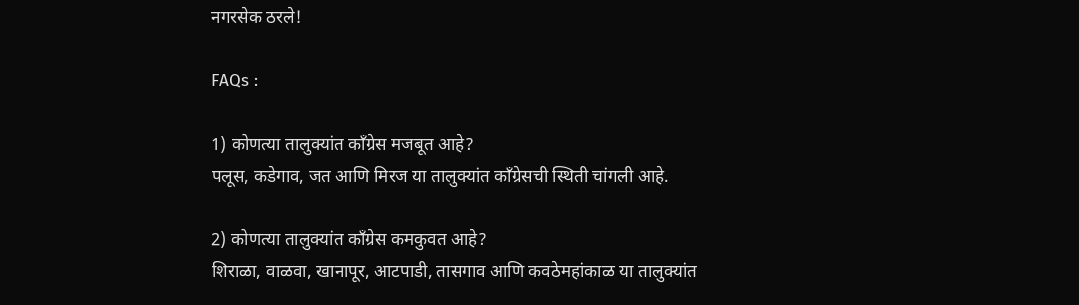नगरसेक ठरले!

FAQs :

1) कोणत्या तालुक्यांत काँग्रेस मजबूत आहे?
पलूस, कडेगाव, जत आणि मिरज या तालुक्यांत काँग्रेसची स्थिती चांगली आहे.

2) कोणत्या तालुक्यांत काँग्रेस कमकुवत आहे?
शिराळा, वाळवा, खानापूर, आटपाडी, तासगाव आणि कवठेमहांकाळ या तालुक्यांत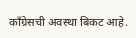काँग्रेसची अवस्था बिकट आहे.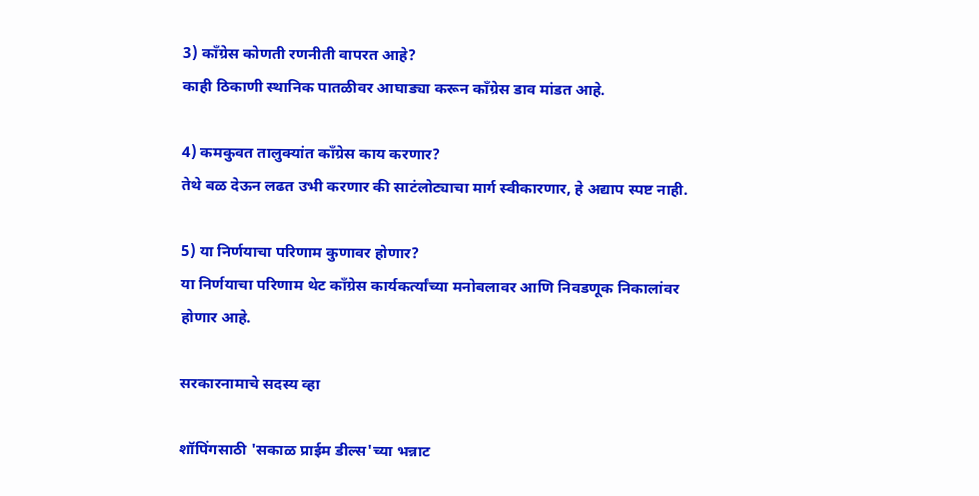3) काँग्रेस कोणती रणनीती वापरत आहे?
काही ठिकाणी स्थानिक पातळीवर आघाड्या करून काँग्रेस डाव मांडत आहे.

4) कमकुवत तालुक्यांत काँग्रेस काय करणार?
तेथे बळ देऊन लढत उभी करणार की साटंलोट्याचा मार्ग स्वीकारणार, हे अद्याप स्पष्ट नाही.

5) या निर्णयाचा परिणाम कुणावर होणार?
या निर्णयाचा परिणाम थेट काँग्रेस कार्यकर्त्यांच्या मनोबलावर आणि निवडणूक निकालांवर होणार आहे.

सरकारनामाचे सदस्य व्हा

शॉपिंगसाठी 'सकाळ प्राईम डील्स'च्या भन्नाट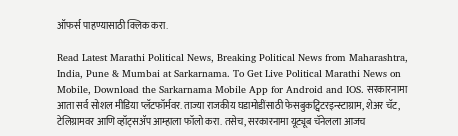ऑफर्स पाहण्यासाठी क्लिक करा.

Read Latest Marathi Political News, Breaking Political News from Maharashtra, India, Pune & Mumbai at Sarkarnama. To Get Live Political Marathi News on Mobile, Download the Sarkarnama Mobile App for Android and IOS. सरकारनामा आता सर्व सोशल मीडिया प्लॅटफॉर्मवर. ताज्या राजकीय घडामोडींसाठी फेसबुकट्विटरइन्स्टाग्राम, शेअर चॅट, टेलिग्रामवर आणि व्हॉट्सॲप आम्हाला फॉलो करा. तसेच, सरकारनामा यूट्यूब चॅनेलला आजच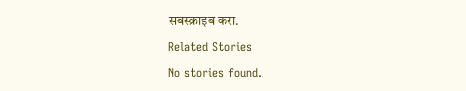सबस्क्राइब करा.

Related Stories

No stories found.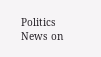Politics News on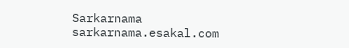Sarkarnama
sarkarnama.esakal.com